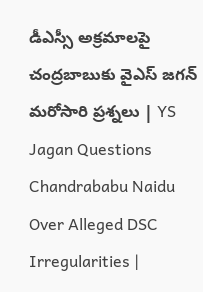డీఎస్సీ అక్రమాలపై చంద్రబాబుకు వైఎస్ జగన్ మరోసారి ప్రశ్నలు | YS Jagan Questions Chandrababu Naidu Over Alleged DSC Irregularities |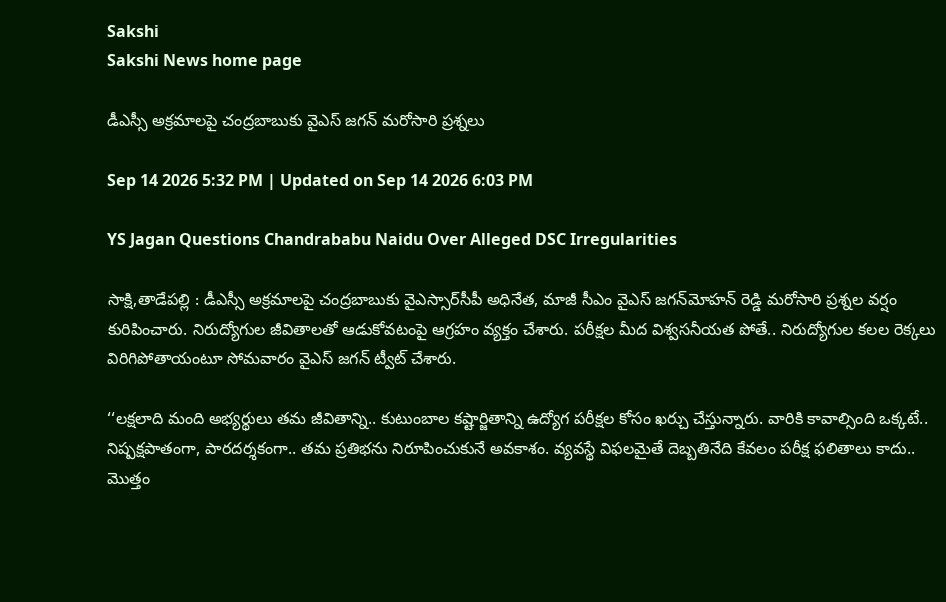Sakshi
Sakshi News home page

డీఎస్సీ అక్రమాలపై చంద్రబాబుకు వైఎస్ జగన్ మరోసారి ప్రశ్నలు

Sep 14 2026 5:32 PM | Updated on Sep 14 2026 6:03 PM

YS Jagan Questions Chandrababu Naidu Over Alleged DSC Irregularities

సాక్షి,తాడేపల్లి : డీఎస్సీ అక్రమాలపై చంద్రబాబుకు వైఎస్సార్‌సీపీ అధినేత, మాజీ సీఎం వైఎస్‌ జగన్‌మోహన్‌ రెడ్డి మరోసారి ప్రశ్నల వర్షం కురిపించారు. నిరుద్యోగుల జీవితాలతో ఆడుకోవటంపై ఆగ్రహం వ్యక్తం చేశారు. పరీక్షల మీద విశ్వసనీయత పోతే.. నిరుద్యోగుల కలల రెక్కలు విరిగిపోతాయంటూ సోమవారం వైఎస్‌ జగన్‌ ట్వీట్ చేశారు.

‘‘లక్షలాది మంది అభ్యర్థులు తమ జీవితాన్ని.. కుటుంబాల కష్టార్జితాన్ని ఉద్యోగ పరీక్షల కోసం ఖర్చు చేస్తున్నారు. వారికి కావాల్సింది ఒక్కటే.. నిష్పక్షపాతంగా, పారదర్శకంగా.. తమ ప్రతిభను నిరూపించుకునే అవకాశం. వ్యవస్థే విఫలమైతే దెబ్బతినేది కేవలం పరీక్ష ఫలితాలు కాదు.. మొత్తం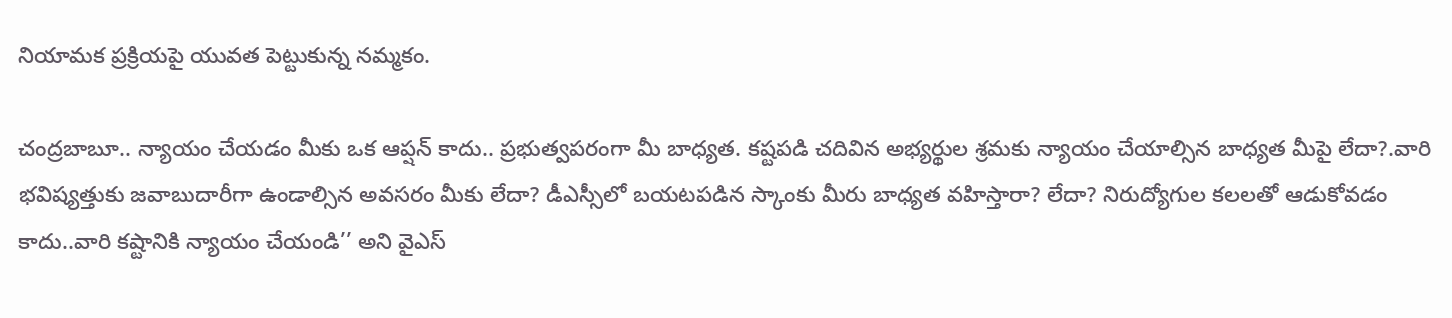నియామక ప్రక్రియపై యువత పెట్టుకున్న నమ్మకం.

చంద్రబాబూ.. న్యాయం చేయడం మీకు ఒక ఆప్షన్ కాదు.. ప్రభుత్వపరంగా మీ బాధ్యత. కష్టపడి చదివిన అభ్యర్థుల శ్రమకు న్యాయం చేయాల్సిన బాధ్యత మీపై లేదా?.వారి భవిష్యత్తుకు జవాబుదారీగా ఉండాల్సిన అవసరం మీకు లేదా? డీఎస్సీలో బయటపడిన స్కాంకు మీరు బాధ్యత వహిస్తారా? లేదా? నిరుద్యోగుల కలలతో ఆడుకోవడం కాదు..వారి కష్టానికి న్యాయం చేయండి’’ అని వైఎస్‌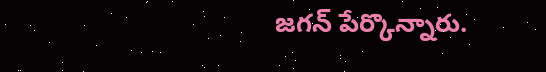జగన్‌ పేర్కొన్నారు.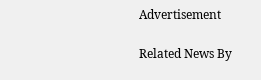Advertisement

Related News By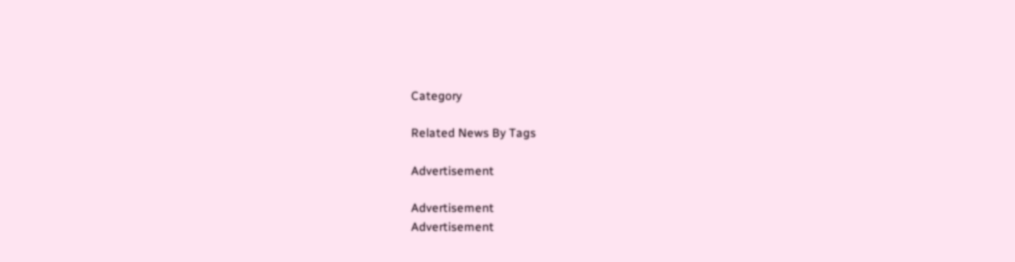Category

Related News By Tags

Advertisement

Advertisement
Advertisement